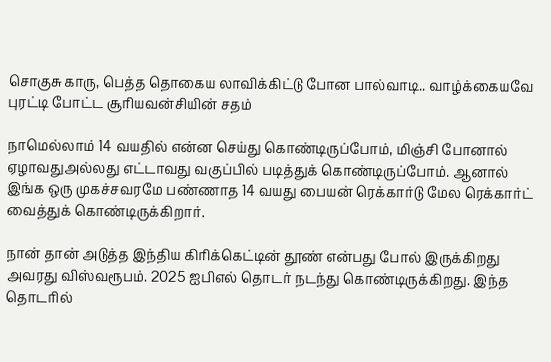சொகுசு காரு, பெத்த தொகைய லாவிக்கிட்டு போன பால்வாடி.. வாழ்க்கையவே புரட்டி போட்ட சூரியவன்சியின் சதம்

நாமெல்லாம் 14 வயதில் என்ன செய்து கொண்டிருப்போம், மிஞ்சி போனால் ஏழாவதுஅல்லது எட்டாவது வகுப்பில் படித்துக் கொண்டிருப்போம். ஆனால் இங்க ஒரு முகச்சவரமே பண்ணாத 14 வயது பையன் ரெக்கார்டு மேல ரெக்கார்ட் வைத்துக் கொண்டிருக்கிறார்.

நான் தான் அடுத்த இந்திய கிரிக்கெட்டின் தூண் என்பது போல் இருக்கிறது அவரது விஸ்வரூபம். 2025 ஐபிஎல் தொடர் நடந்து கொண்டிருக்கிறது. இந்த தொடரில்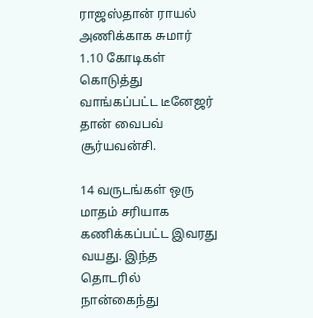ராஜஸ்தான் ராயல் அணிக்காக சுமார் 1.10 கோடிகள் கொடுத்து வாங்கப்பட்ட டீனேஜர் தான் வைபவ் சூர்யவன்சி.

14 வருடங்கள் ஒரு மாதம் சரியாக கணிக்கப்பட்ட இவரது வயது. இந்த தொடரில் நான்கைந்து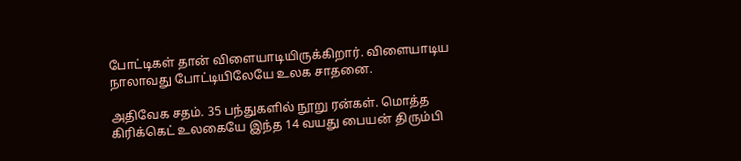போட்டிகள் தான் விளையாடியிருக்கிறார். விளையாடிய நாலாவது போட்டியிலேயே உலக சாதனை.

அதிவேக சதம். 35 பந்துகளில் நூறு ரன்கள். மொத்த கிரிக்கெட் உலகையே இந்த 14 வயது பையன் திரும்பி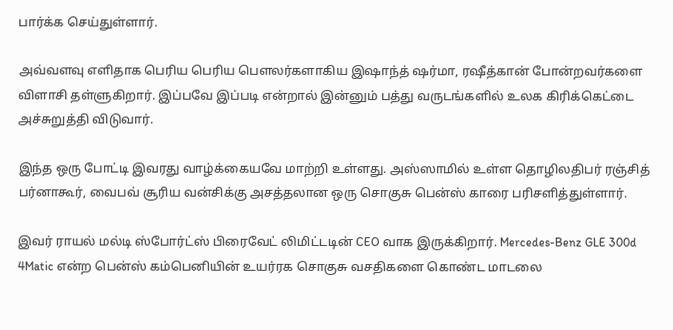பார்க்க செய்துள்ளார்.

அவ்வளவு எளிதாக பெரிய பெரிய பௌலர்களாகிய இஷாந்த் ஷர்மா, ரஷீத்கான் போன்றவர்களை விளாசி தள்ளுகிறார். இப்பவே இப்படி என்றால் இன்னும் பத்து வருடங்களில் உலக கிரிக்கெட்டை அச்சுறுத்தி விடுவார்.

இந்த ஒரு போட்டி இவரது வாழ்க்கையவே மாற்றி உள்ளது. அஸ்ஸாமில் உள்ள தொழிலதிபர் ரஞ்சித் பர்னாகூர், வைபவ் சூரிய வன்சிக்கு அசத்தலான ஒரு சொகுசு பென்ஸ் காரை பரிசளித்துள்ளார்.

இவர் ராயல் மல்டி ஸ்போர்ட்ஸ் பிரைவேட் லிமிட்டடின் CEO வாக இருக்கிறார். Mercedes-Benz GLE 300d 4Matic என்ற பென்ஸ் கம்பெனியின் உயர்ரக சொகுசு வசதிகளை கொண்ட மாடலை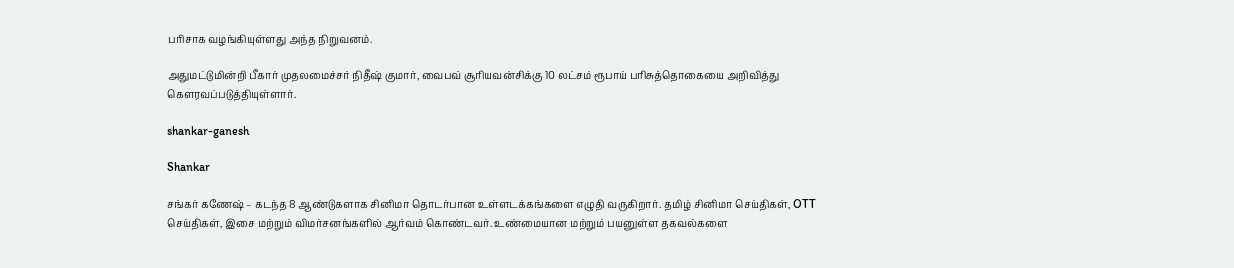பரிசாக வழங்கியுள்ளது அந்த நிறுவனம்.

அதுமட்டுமின்றி பீகார் முதலமைச்சர் நிதீஷ் குமார், வைபவ் சூரியவன்சிக்கு 10 லட்சம் ரூபாய் பரிசுத்தொகையை அறிவித்து கௌரவப்படுத்தியுள்ளார்.

shankar-ganesh

Shankar

சங்கர் கணேஷ் – கடந்த 8 ஆண்டுகளாக சினிமா தொடர்பான உள்ளடக்கங்களை எழுதி வருகிறார். தமிழ் சினிமா செய்திகள், OTT செய்திகள், இசை மற்றும் விமர்சனங்களில் ஆர்வம் கொண்டவர். உண்மையான மற்றும் பயனுள்ள தகவல்களை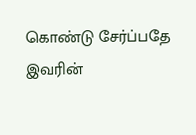கொண்டு சேர்ப்பதே இவரின்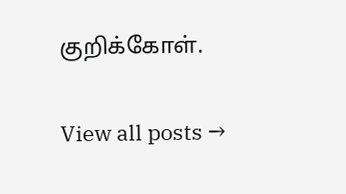குறிக்கோள்.

View all posts →